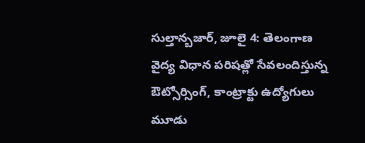సుల్తాన్బజార్, జూలై 4: తెలంగాణ వైద్య విధాన పరిషత్లో సేవలందిస్తున్న ఔట్సోర్సింగ్, కాంట్రాక్టు ఉద్యోగులు మూడు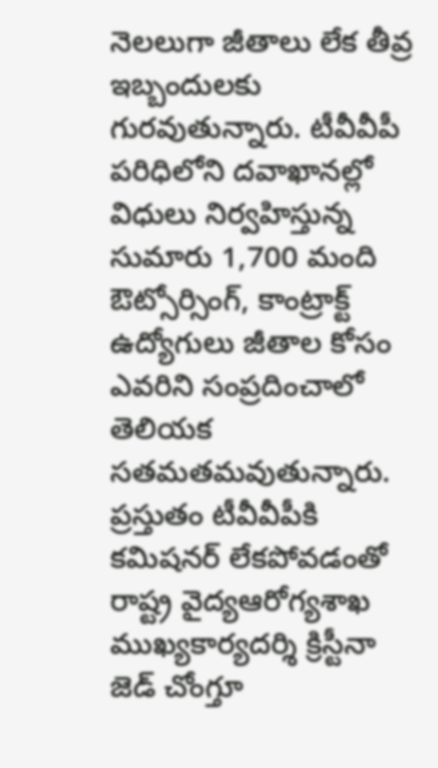నెలలుగా జీతాలు లేక తీవ్ర ఇబ్బందులకు గురవుతున్నారు. టీవీవీపీ పరిధిలోని దవాఖానల్లో విధులు నిర్వహిస్తున్న సుమారు 1,700 మంది ఔట్సోర్సింగ్, కాంట్రాక్ట్ ఉద్యోగులు జీతాల కోసం ఎవరిని సంప్రదించాలో తెలియక సతమతమవుతున్నారు. ప్రస్తుతం టీవీవీపీకి కమిషనర్ లేకపోవడంతో రాష్ట్ర వైద్యఆరోగ్యశాఖ ముఖ్యకార్యదర్శి క్రిస్టీనా జెడ్ చోంగ్తూ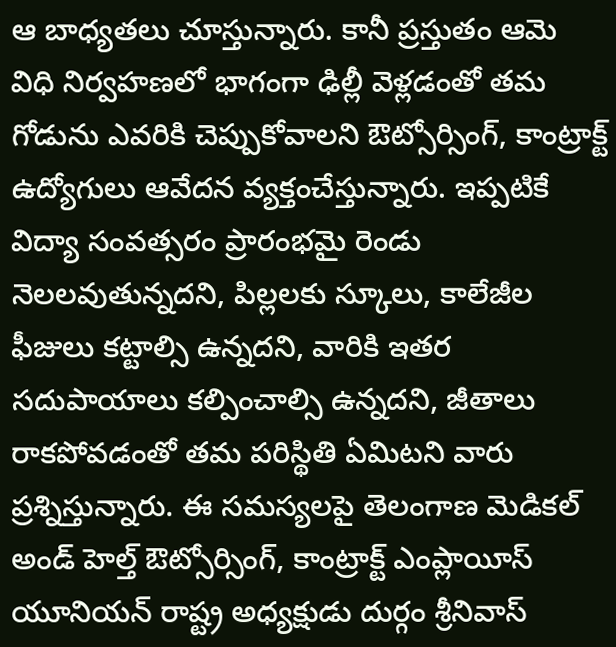ఆ బాధ్యతలు చూస్తున్నారు. కానీ ప్రస్తుతం ఆమె విధి నిర్వహణలో భాగంగా ఢిల్లీ వెళ్లడంతో తమ గోడును ఎవరికి చెప్పుకోవాలని ఔట్సోర్సింగ్, కాంట్రాక్ట్ ఉద్యోగులు ఆవేదన వ్యక్తంచేస్తున్నారు. ఇప్పటికే విద్యా సంవత్సరం ప్రారంభమై రెండు నెలలవుతున్నదని, పిల్లలకు స్కూలు, కాలేజీల ఫీజులు కట్టాల్సి ఉన్నదని, వారికి ఇతర సదుపాయాలు కల్పించాల్సి ఉన్నదని, జీతాలు రాకపోవడంతో తమ పరిస్థితి ఏమిటని వారు ప్రశ్నిస్తున్నారు. ఈ సమస్యలపై తెలంగాణ మెడికల్ అండ్ హెల్త్ ఔట్సోర్సింగ్, కాంట్రాక్ట్ ఎంప్లాయీస్ యూనియన్ రాష్ట్ర అధ్యక్షుడు దుర్గం శ్రీనివాస్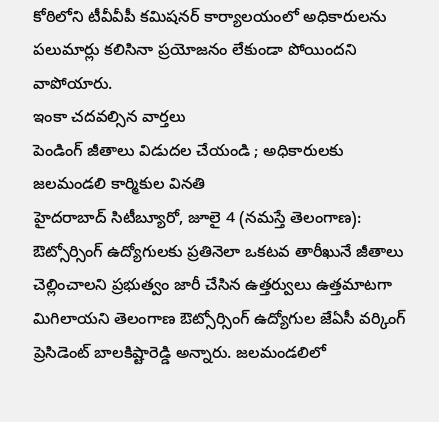కోఠిలోని టీవీవీపీ కమిషనర్ కార్యాలయంలో అధికారులను పలుమార్లు కలిసినా ప్రయోజనం లేకుండా పోయిందని వాపోయారు.
ఇంకా చదవల్సిన వార్తలు
పెండింగ్ జీతాలు విడుదల చేయండి ; అధికారులకు జలమండలి కార్మికుల వినతి
హైదరాబాద్ సిటీబ్యూరో, జూలై 4 (నమస్తే తెలంగాణ): ఔట్సోర్సింగ్ ఉద్యోగులకు ప్రతినెలా ఒకటవ తారీఖునే జీతాలు చెల్లించాలని ప్రభుత్వం జారీ చేసిన ఉత్తర్వులు ఉత్తమాటగా మిగిలాయని తెలంగాణ ఔట్సోర్సింగ్ ఉద్యోగుల జేఏసీ వర్కింగ్ ప్రెసిడెంట్ బాలకిష్టారెడ్డి అన్నారు. జలమండలిలో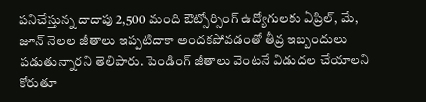పనిచేస్తున్న దాదాపు 2,500 మంది ఔట్సోర్సింగ్ ఉద్యోగులకు ఏప్రిల్, మే, జూన్ నెలల జీతాలు ఇప్పటిదాకా అందకపోవడంతో తీవ్ర ఇబ్బందులు పడుతున్నారని తెలిపారు. పెండింగ్ జీతాలు వెంటనే విడుదల చేయాలని కోరుతూ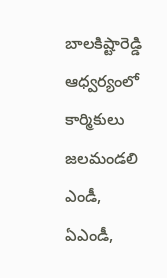బాలకిష్టారెడ్డి ఆధ్వర్యంలో కార్మికులు జలమండలి ఎండీ, ఏఎండీ,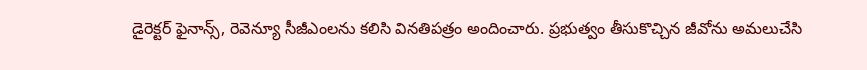డైరెక్టర్ ఫైనాన్స్, రెవెన్యూ సీజీఎంలను కలిసి వినతిపత్రం అందించారు. ప్రభుత్వం తీసుకొచ్చిన జీవోను అమలుచేసి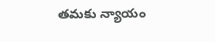తమకు న్యాయం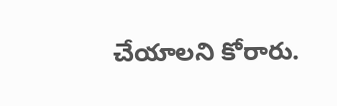చేయాలని కోరారు.